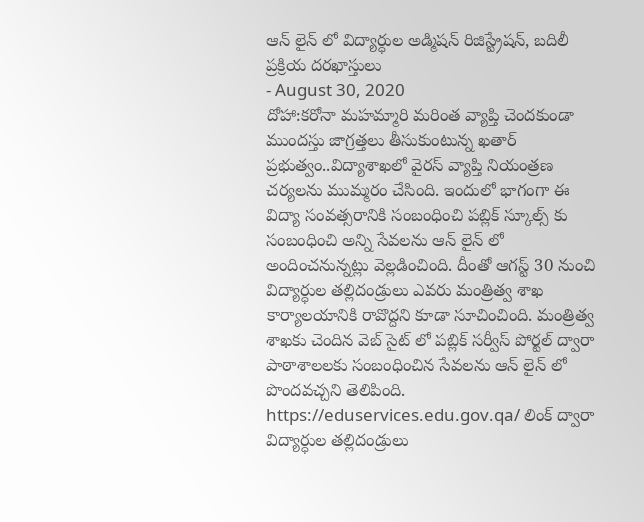ఆన్ లైన్ లో విద్యార్ధుల అడ్మిషన్ రిజిస్ట్రేషన్, బదిలీ ప్రక్రియ దరఖాస్తులు
- August 30, 2020
దోహా:కరోనా మహమ్మారి మరింత వ్యాప్తి చెందకుండా ముందస్తు జాగ్రత్తలు తీసుకుంటున్న ఖతార్ ప్రభుత్వం..విద్యాశాఖలో వైరస్ వ్యాప్తి నియంత్రణ చర్యలను ముమ్మరం చేసింది. ఇందులో భాగంగా ఈ విద్యా సంవత్సరానికి సంబంధించి పబ్లిక్ స్కూల్స్ కు సంబంధించి అన్ని సేవలను ఆన్ లైన్ లో అందించనున్నట్లు వెల్లడించింది. దీంతో ఆగస్ట్ 30 నుంచి విద్యార్ధుల తల్లిదండ్రులు ఎవరు మంత్రిత్వ శాఖ కార్యాలయానికి రావొద్దని కూడా సూచించింది. మంత్రిత్వ శాఖకు చెందిన వెబ్ సైట్ లో పబ్లిక్ సర్వీస్ పోర్టల్ ద్వారా పాఠాశాలలకు సంబంధించిన సేవలను ఆన్ లైన్ లో పొందవచ్చని తెలిపింది. https://eduservices.edu.gov.qa/ లింక్ ద్వారా విద్యార్ధుల తల్లిదండ్రులు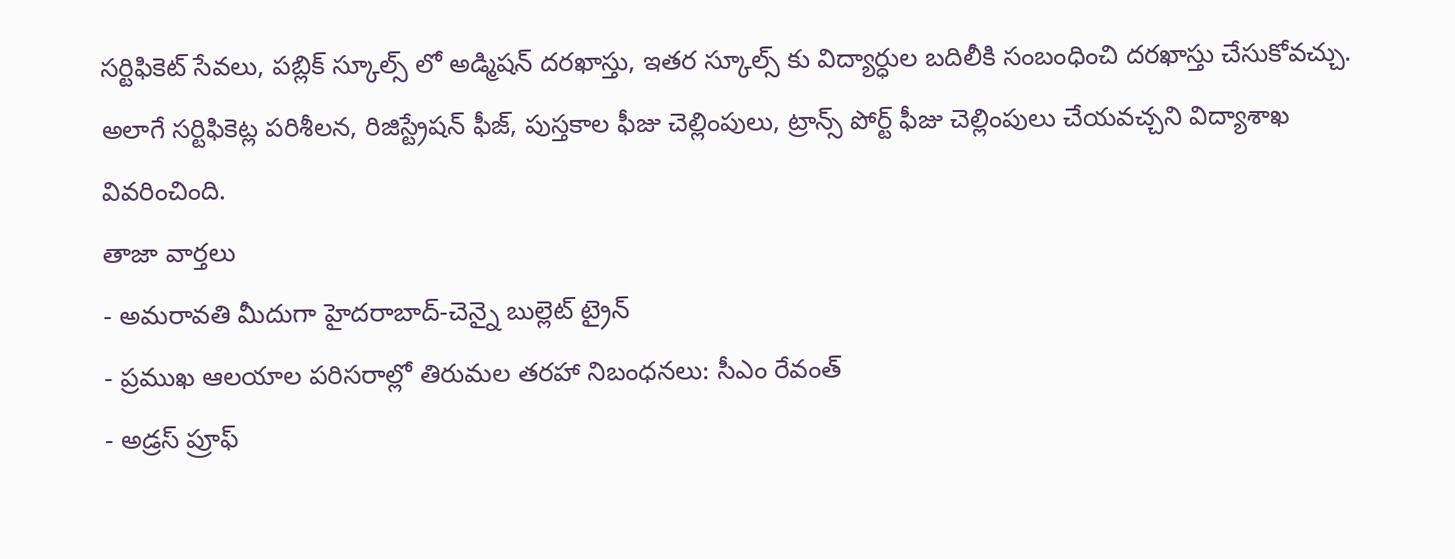సర్టిఫికెట్ సేవలు, పబ్లిక్ స్కూల్స్ లో అడ్మిషన్ దరఖాస్తు, ఇతర స్కూల్స్ కు విద్యార్ధుల బదిలీకి సంబంధించి దరఖాస్తు చేసుకోవచ్చు. అలాగే సర్టిఫికెట్ల పరిశీలన, రిజిస్ట్రేషన్ ఫీజ్, పుస్తకాల ఫీజు చెల్లింపులు, ట్రాన్స్ పోర్ట్ ఫీజు చెల్లింపులు చేయవచ్చని విద్యాశాఖ వివరించింది.
తాజా వార్తలు
- అమరావతి మీదుగా హైదరాబాద్-చెన్నై బుల్లెట్ ట్రైన్
- ప్రముఖ ఆలయాల పరిసరాల్లో తిరుమల తరహా నిబంధనలు: సీఎం రేవంత్
- అడ్రస్ ప్రూఫ్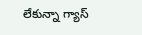లేకున్నా గ్యాస్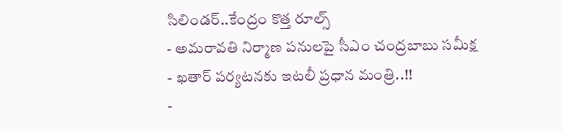సిలిండర్..కేంద్రం కొత్త రూల్స్
- అమరావతి నిర్మాణ పనులపై సీఎం చంద్రబాబు సమీక్ష
- ఖతార్ పర్యటనకు ఇటలీ ప్రధాన మంత్రి..!!
-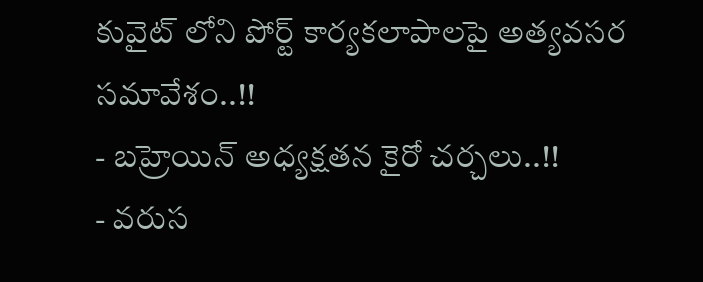కువైట్ లోని పోర్ట్ కార్యకలాపాలపై అత్యవసర సమావేశం..!!
- బహ్రెయిన్ అధ్యక్షతన కైరో చర్చలు..!!
- వరుస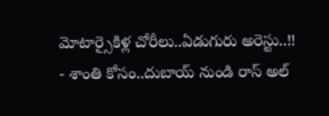మోటార్సైకిళ్ల చోరీలు..ఏడుగురు అరెస్టు..!!
- శాంతి కోసం..దుబాయ్ నుండి రాస్ అల్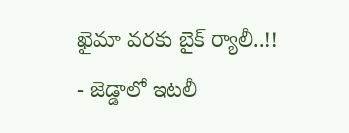ఖైమా వరకు బైక్ ర్యాలీ..!!
- జెడ్డాలో ఇటలీ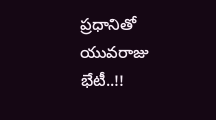ప్రధానితో యువరాజు భేటీ..!!